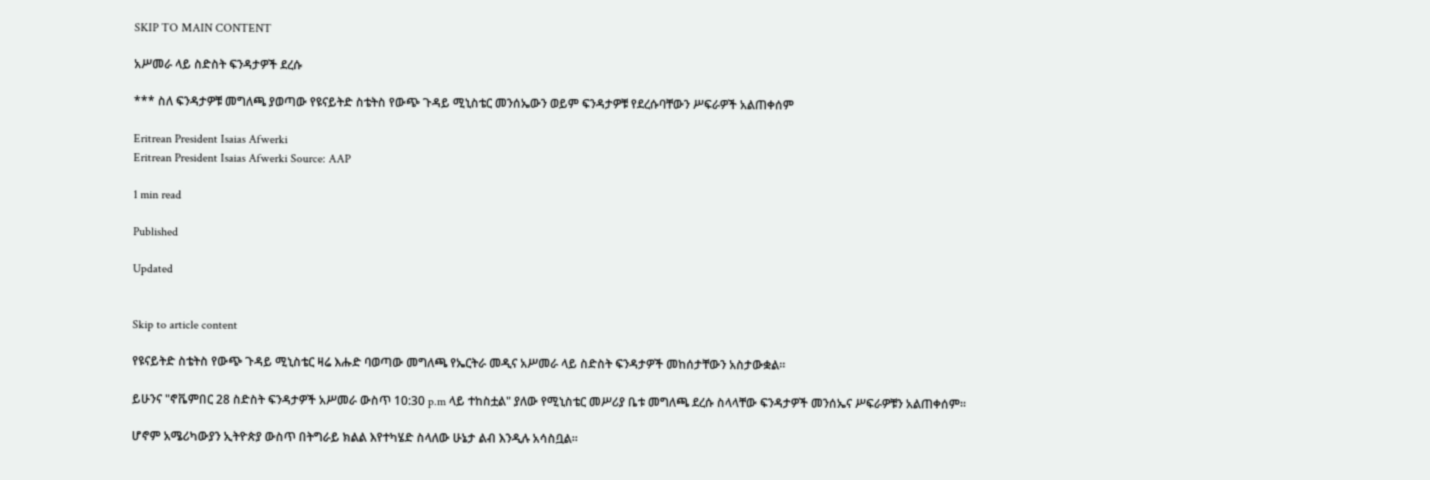SKIP TO MAIN CONTENT

አሥመራ ላይ ስድስት ፍንዳታዎች ደረሱ

*** ስለ ፍንዳታዎቹ መግለጫ ያወጣው የዩናይትድ ስቴትስ የውጭ ጉዳይ ሚኒስቴር መንሰኤውን ወይም ፍንዳታዎቹ የደረሱባቸውን ሥፍራዎች አልጠቀሰም

Eritrean President Isaias Afwerki
Eritrean President Isaias Afwerki Source: AAP

1 min read

Published

Updated


Skip to article content

የዩናይትድ ስቴትስ የውጭ ጉዳይ ሚኒስቴር ዛሬ እሑድ ባወጣው መግለጫ የኤርትራ መዲና አሥመራ ላይ ስድስት ፍንዳታዎች መከሰታቸውን አስታውቋል።

ይሁንና "ኖቬምበር 28 ስድስት ፍንዳታዎች አሥመራ ውስጥ 10:30 p.m ላይ ተከስቷል" ያለው የሚኒስቴር መሥሪያ ቤቱ መግለጫ ደረሱ ስላላቸው ፍንዳታዎች መንሰኤና ሥፍራዎቹን አልጠቀሰም።

ሆኖም አሜሪካውያን ኢትዮጵያ ውስጥ በትግራይ ክልል እየተካሄድ ስላለው ሁኔታ ልብ እንዲሉ አሳስቧል።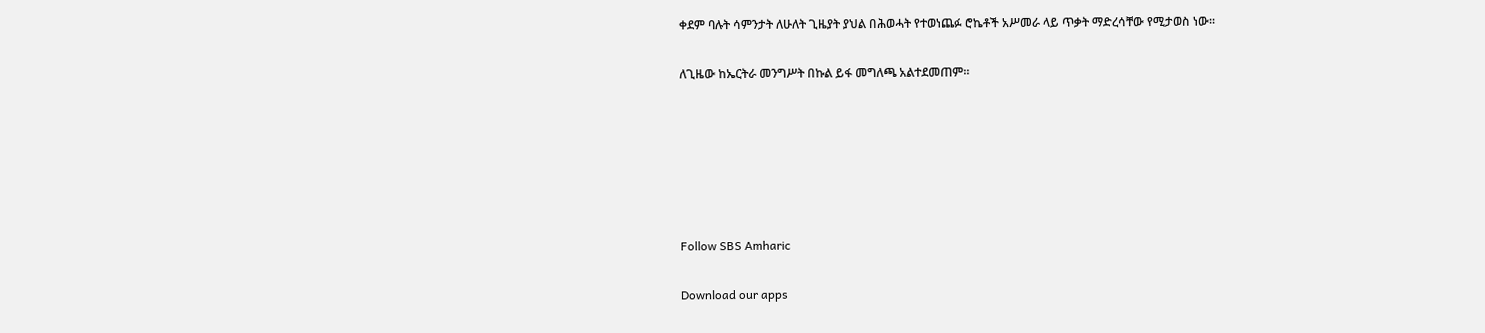ቀደም ባሉት ሳምንታት ለሁለት ጊዜያት ያህል በሕወሓት የተወነጨፉ ሮኬቶች አሥመራ ላይ ጥቃት ማድረሳቸው የሚታወስ ነው።

ለጊዜው ከኤርትራ መንግሥት በኩል ይፋ መግለጫ አልተደመጠም።






Follow SBS Amharic

Download our apps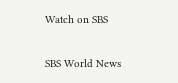Watch on SBS

SBS World News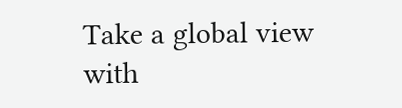Take a global view with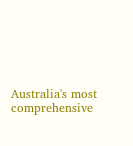Australia's most comprehensive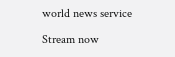world news service

Stream now